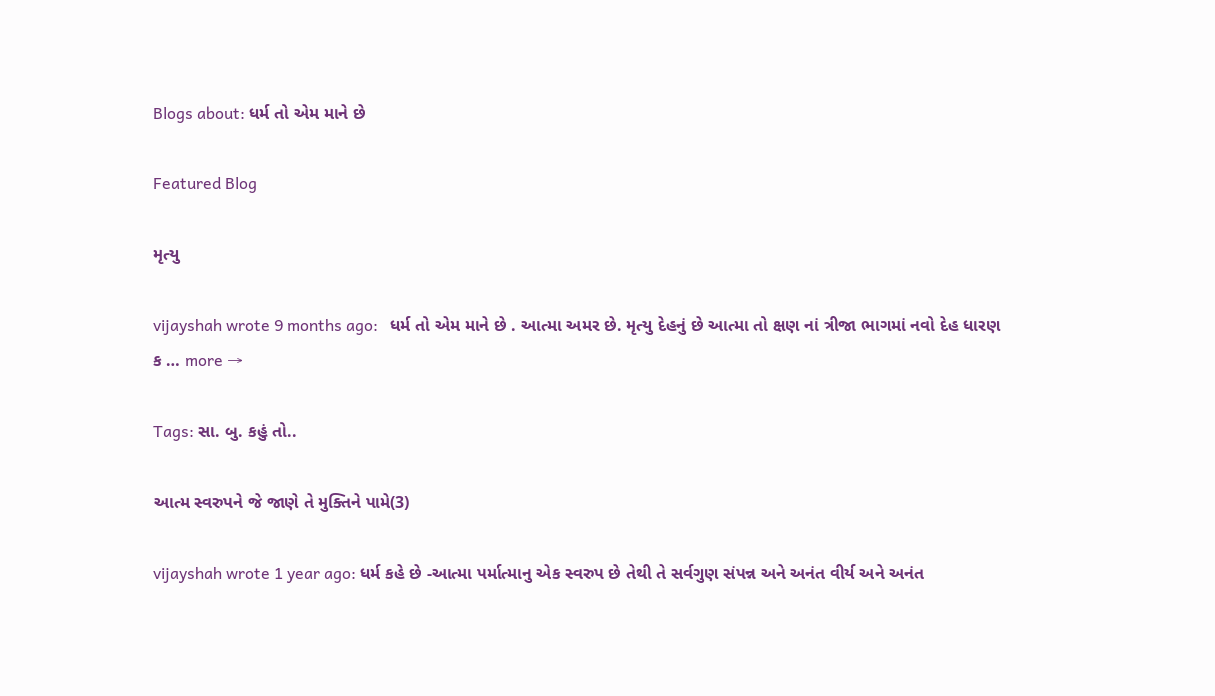Blogs about: ધર્મ તો એમ માને છે

Featured Blog

મૃત્યુ

vijayshah wrote 9 months ago:   ધર્મ તો એમ માને છે . આત્મા અમર છે. મૃત્યુ દેહનું છે આત્મા તો ક્ષણ નાં ત્રીજા ભાગમાં નવો દેહ ધારણ ક … more →

Tags: સા. બુ. કહું તો..

આત્મ સ્વરુપને જે જાણે તે મુક્તિને પામે(3)

vijayshah wrote 1 year ago: ધર્મ કહે છે -આત્મા પર્માત્માનુ એક સ્વરુપ છે તેથી તે સર્વગુણ સંપન્ન અને અનંત વીર્ય અને અનંત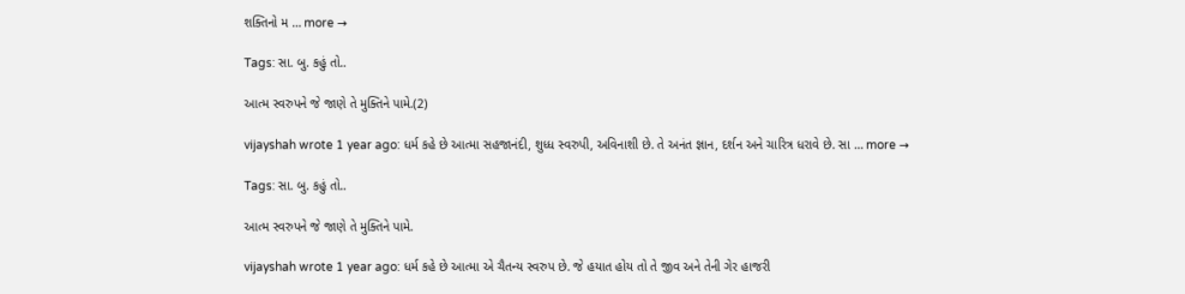શક્તિનો મ … more →

Tags: સા. બુ. કહું તો..

આત્મ સ્વરુપને જે જાણે તે મુક્તિને પામે.(2)

vijayshah wrote 1 year ago: ધર્મ કહે છે આત્મા સહજાનંદી, શુધ્ધ સ્વરુપી, અવિનાશી છે. તે અનંત જ્ઞાન, દર્શન અને ચારિત્ર ધરાવે છે. સા … more →

Tags: સા. બુ. કહું તો..

આત્મ સ્વરુપને જે જાણે તે મુક્તિને પામે.

vijayshah wrote 1 year ago: ધર્મ કહે છે આત્મા એ ચૈતન્ય સ્વરુપ છે. જે હયાત હોય તો તે જીવ અને તેની ગેર હાજરી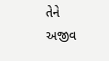તેને અજીવ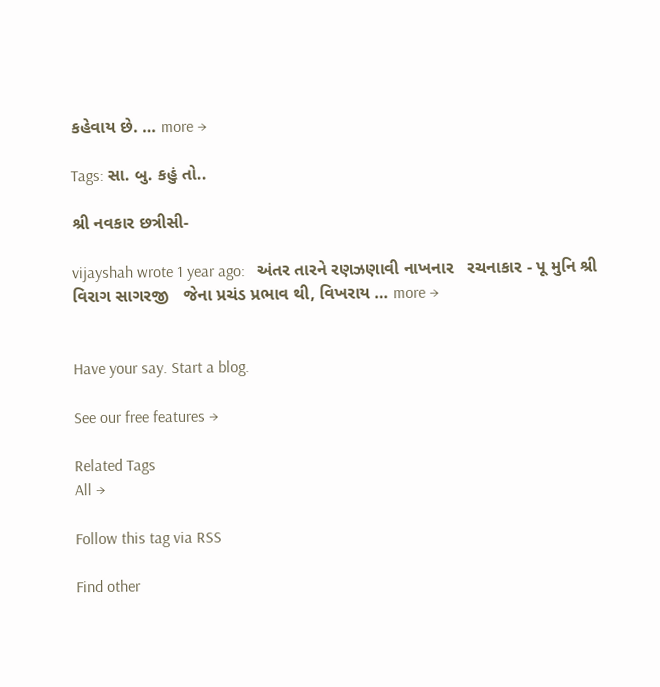કહેવાય છે. … more →

Tags: સા. બુ. કહું તો..

શ્રી નવકાર છત્રીસી-

vijayshah wrote 1 year ago:   અંતર તારને રણઝણાવી નાખનાર   રચનાકાર - પૂ મુનિ શ્રી વિરાગ સાગરજી   જેના પ્રચંડ પ્રભાવ થી, વિખરાય … more →


Have your say. Start a blog.

See our free features →

Related Tags
All →

Follow this tag via RSS

Find other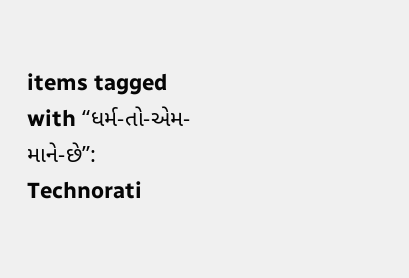items tagged with “ધર્મ-તો-એમ-માને-છે”:
Technorati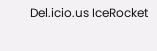Del.icio.us IceRocket